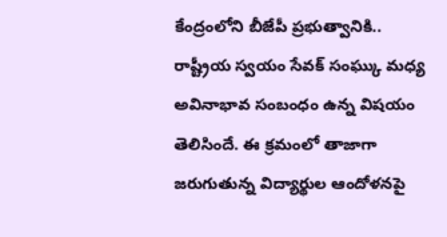కేంద్రంలోని బీజేపీ ప్రభుత్వానికి.. రాష్ట్రీయ స్వయం సేవక్ సంఘ్కు మధ్య అవినాభావ సంబంధం ఉన్న విషయం తెలిసిందే. ఈ క్రమంలో తాజాగా జరుగుతున్న విద్యార్థుల ఆందోళనపై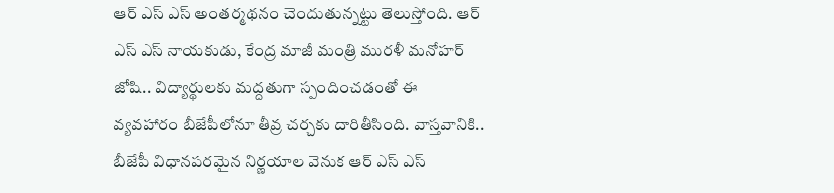ఆర్ ఎస్ ఎస్ అంతర్మథనం చెందుతున్నట్టు తెలుస్తోంది. ఆర్ ఎస్ ఎస్ నాయకుడు, కేంద్ర మాజీ మంత్రి మురళీ మనోహర్ జోషి.. విద్యార్థులకు మద్దతుగా స్పందించడంతో ఈ వ్యవహారం బీజేపీలోనూ తీవ్ర చర్చకు దారితీసింది. వాస్తవానికి.. బీజేపీ విధానపరమైన నిర్ణయాల వెనుక ఆర్ ఎస్ ఎస్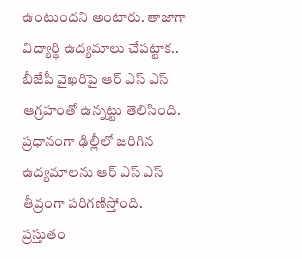ఉంటుందని అంటారు. తాజాగా విద్యార్థి ఉద్యమాలు చేపట్టాక.. బీజేపీ వైఖరిపై ఆర్ ఎస్ ఎస్ ఆగ్రహంతో ఉన్నట్టు తెలిసింది.
ప్రధానంగా ఢిల్లీలో జరిగిన ఉద్యమాలను ఆర్ ఎస్ ఎస్ తీవ్రంగా పరిగణిస్తోంది. ప్రస్తుతం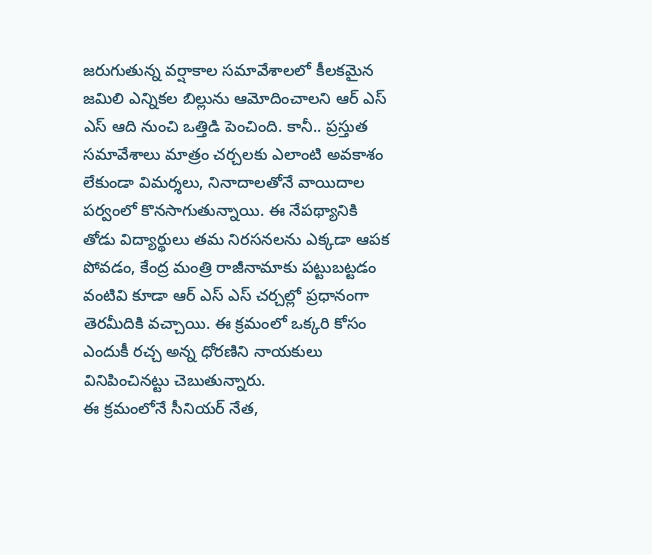జరుగుతున్న వర్షాకాల సమావేశాలలో కీలకమైన జమిలి ఎన్నికల బిల్లును ఆమోదించాలని ఆర్ ఎస్ ఎస్ ఆది నుంచి ఒత్తిడి పెంచింది. కానీ.. ప్రస్తుత సమావేశాలు మాత్రం చర్చలకు ఎలాంటి అవకాశం లేకుండా విమర్శలు, నినాదాలతోనే వాయిదాల పర్వంలో కొనసాగుతున్నాయి. ఈ నేపథ్యానికి తోడు విద్యార్థులు తమ నిరసనలను ఎక్కడా ఆపక పోవడం, కేంద్ర మంత్రి రాజీనామాకు పట్టుబట్టడం వంటివి కూడా ఆర్ ఎస్ ఎస్ చర్చల్లో ప్రధానంగా తెరమీదికి వచ్చాయి. ఈ క్రమంలో ఒక్కరి కోసం ఎందుకీ రచ్చ అన్న ధోరణిని నాయకులు వినిపించినట్టు చెబుతున్నారు.
ఈ క్రమంలోనే సీనియర్ నేత,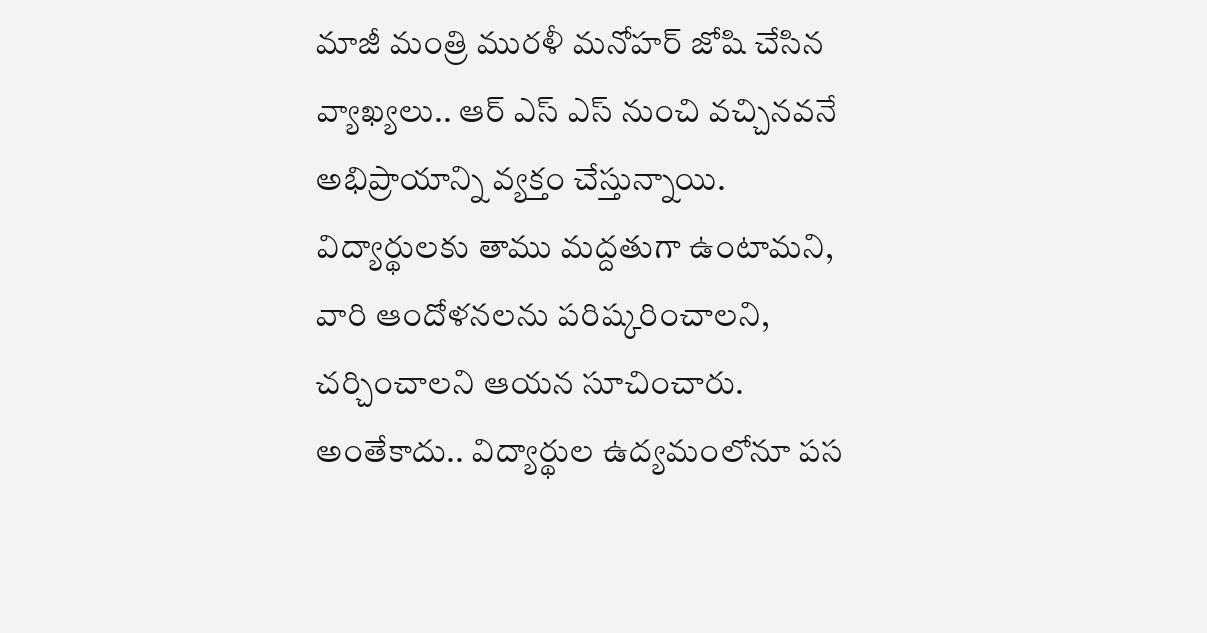మాజీ మంత్రి మురళీ మనోహర్ జోషి చేసిన వ్యాఖ్యలు.. ఆర్ ఎస్ ఎస్ నుంచి వచ్చినవనే అభిప్రాయాన్ని వ్యక్తం చేస్తున్నాయి. విద్యార్థులకు తాము మద్దతుగా ఉంటామని, వారి ఆందోళనలను పరిష్కరించాలని, చర్చించాలని ఆయన సూచించారు. అంతేకాదు.. విద్యార్థుల ఉద్యమంలోనూ పస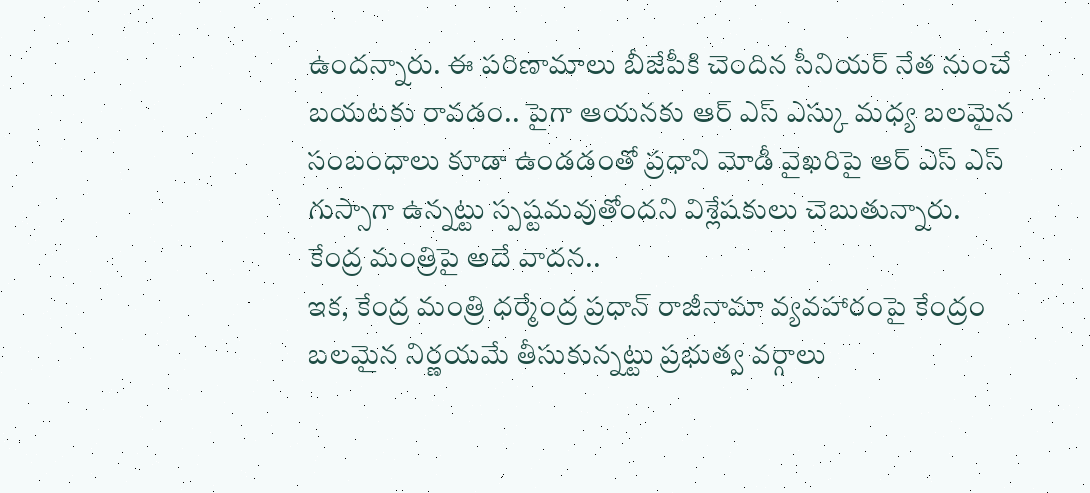ఉందన్నారు. ఈ పరిణామాలు బీజేపీకి చెందిన సీనియర్ నేత నుంచే బయటకు రావడం.. పైగా ఆయనకు ఆర్ ఎస్ ఎస్కు మధ్య బలమైన సంబంధాలు కూడా ఉండడంతో ప్రధాని మోడీ వైఖరిపై ఆర్ ఎస్ ఎస్ గుస్సాగా ఉన్నట్టు స్పష్టమవుతోందని విశ్లేషకులు చెబుతున్నారు.
కేంద్ర మంత్రిపై అదే వాదన..
ఇక, కేంద్ర మంత్రి ధర్మేంద్ర ప్రధాన్ రాజీనామా వ్యవహారంపై కేంద్రం బలమైన నిర్ణయమే తీసుకున్నట్టు ప్రభుత్వ వర్గాలు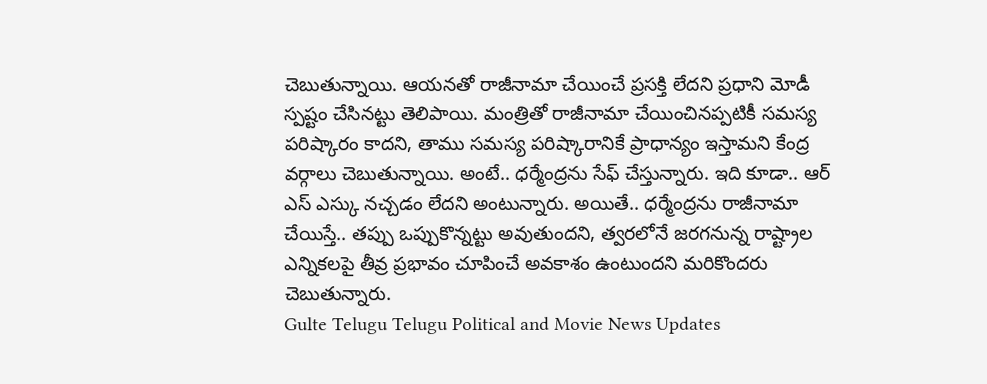చెబుతున్నాయి. ఆయనతో రాజీనామా చేయించే ప్రసక్తి లేదని ప్రధాని మోడీ స్పష్టం చేసినట్టు తెలిపాయి. మంత్రితో రాజీనామా చేయించినప్పటికీ సమస్య పరిష్కారం కాదని, తాము సమస్య పరిష్కారానికే ప్రాధాన్యం ఇస్తామని కేంద్ర వర్గాలు చెబుతున్నాయి. అంటే.. ధర్మేంద్రను సేఫ్ చేస్తున్నారు. ఇది కూడా.. ఆర్ ఎస్ ఎస్కు నచ్చడం లేదని అంటున్నారు. అయితే.. ధర్మేంద్రను రాజీనామా చేయిస్తే.. తప్పు ఒప్పుకొన్నట్టు అవుతుందని, త్వరలోనే జరగనున్న రాష్ట్రాల ఎన్నికలపై తీవ్ర ప్రభావం చూపించే అవకాశం ఉంటుందని మరికొందరు చెబుతున్నారు.
Gulte Telugu Telugu Political and Movie News Updates